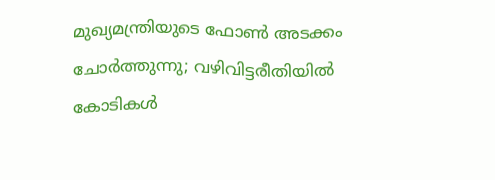മുഖ്യമന്ത്രിയുടെ ഫോൺ അടക്കം ചോർത്തുന്നു; വഴിവിട്ടരീതിയിൽ കോടികൾ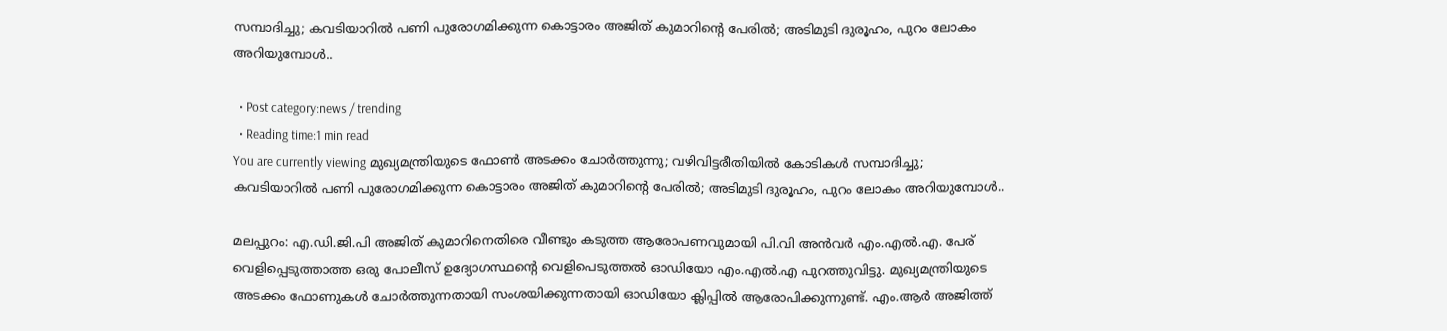സമ്പാദിച്ചു; കവടിയാറിൽ പണി പുരോഗമിക്കുന്ന കൊട്ടാരം അജിത് കുമാറിൻ്റെ പേരിൽ; അടിമുടി ദുരൂഹം, പുറം ലോകം അറിയുമ്പോൾ..

  • Post category:news / trending
  • Reading time:1 min read
You are currently viewing മുഖ്യമന്ത്രിയുടെ ഫോൺ അടക്കം ചോർത്തുന്നു; വഴിവിട്ടരീതിയിൽ കോടികൾ സമ്പാദിച്ചു; കവടിയാറിൽ പണി പുരോഗമിക്കുന്ന കൊട്ടാരം അജിത് കുമാറിൻ്റെ പേരിൽ; അടിമുടി ദുരൂഹം, പുറം ലോകം അറിയുമ്പോൾ..

മലപ്പുറം: എ.ഡി.ജി.പി അജിത് കുമാറിനെതിരെ വീണ്ടും കടുത്ത ആരോപണവുമായി പി.വി അൻവർ എം.എൽ.എ. പേര് വെളിപ്പെടുത്താത്ത ഒരു പോലീസ് ഉദ്യോഗസ്ഥൻ്റെ വെളിപെടുത്തൽ ഓഡിയോ എം.എൽ.എ പുറത്തുവിട്ടു. മുഖ്യമന്ത്രിയുടെ അടക്കം ഫോണുകൾ ചോർത്തുന്നതായി സംശയിക്കുന്നതായി ഓഡിയോ ക്ലിപ്പിൽ ആരോപിക്കുന്നുണ്ട്. എം.ആർ അജിത്ത്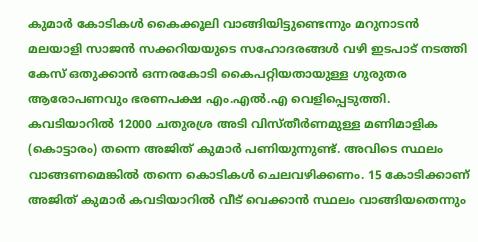കുമാർ കോടികൾ കൈക്കൂലി വാങ്ങിയിട്ടുണ്ടെന്നും മറുനാടൻ മലയാളി സാജൻ സക്കറിയയുടെ സഹോദരങ്ങൾ വഴി ഇടപാട് നടത്തി കേസ് ഒതുക്കാൻ ഒന്നരകോടി കൈപറ്റിയതായുള്ള ഗുരുതര ആരോപണവും ഭരണപക്ഷ എം.എൽ.എ വെളിപ്പെടുത്തി. കവടിയാറിൽ 12000 ചതുരശ്ര അടി വിസ്തീർണമുള്ള മണിമാളിക (കൊട്ടാരം) തന്നെ അജിത് കുമാർ പണിയുന്നുണ്ട്. അവിടെ സ്ഥലം വാങ്ങണമെങ്കിൽ തന്നെ കൊടികൾ ചെലവഴിക്കണം. 15 കോടിക്കാണ് അജിത് കുമാർ കവടിയാറിൽ വീട് വെക്കാൻ സ്ഥലം വാങ്ങിയതെന്നും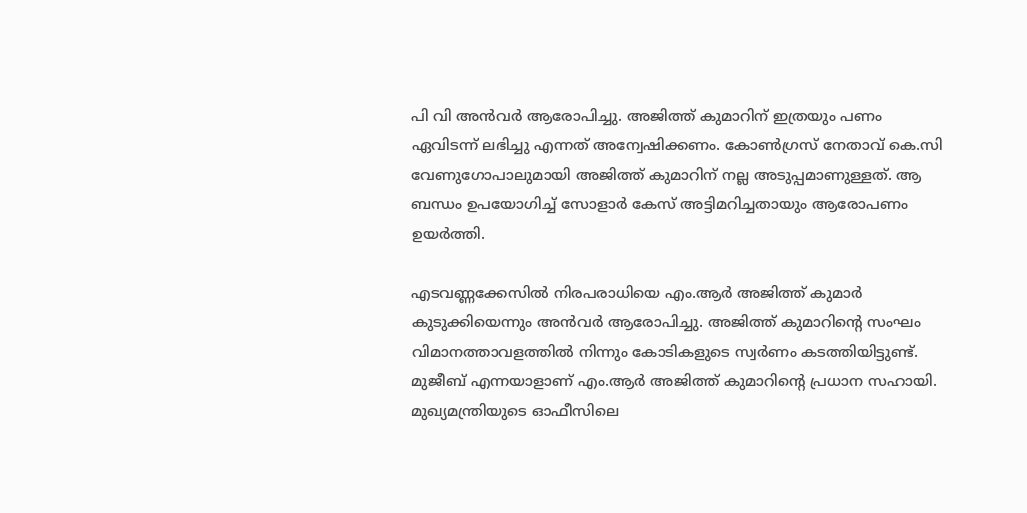പി വി അൻവർ ആരോപിച്ചു. അജിത്ത് കുമാറിന് ഇത്രയും പണം ഏവിടന്ന് ലഭിച്ചു എന്നത് അന്വേഷിക്കണം. കോൺഗ്രസ് നേതാവ് കെ.സി വേണുഗോപാലുമായി അജിത്ത് കുമാറിന് നല്ല അടുപ്പമാണുള്ളത്‌. ആ ബന്ധം ഉപയോഗിച്ച് സോളാർ കേസ് അട്ടിമറിച്ചതായും ആരോപണം ഉയർത്തി.

എടവണ്ണക്കേസിൽ നിരപരാധിയെ എം.ആർ അജിത്ത് കുമാര്‍ കുടുക്കിയെന്നും അന്‍വര്‍ ആരോപിച്ചു. അജിത്ത് കുമാറിൻ്റെ സംഘം വിമാനത്താവളത്തിൽ നിന്നും കോടികളുടെ സ്വർണം കടത്തിയിട്ടുണ്ട്. മുജീബ് എന്നയാളാണ് എം.ആർ അജിത്ത് കുമാറിൻ്റെ പ്രധാന സഹായി. മുഖ്യമന്ത്രിയുടെ ഓഫീസിലെ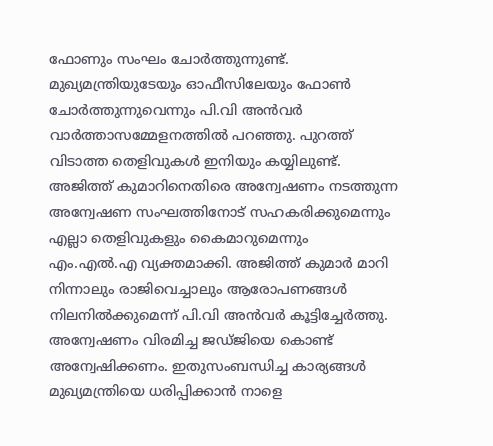ഫോണും സംഘം ചോർത്തുന്നുണ്ട്. മുഖ്യമന്ത്രിയുടേയും ഓഫീസിലേയും ഫോൺ ചോർത്തുന്നുവെന്നും പി.വി അന്‍വര്‍ വാര്‍ത്താസമ്മേളനത്തില്‍ പറഞ്ഞു. പുറത്ത് വിടാത്ത തെളിവുകൾ ഇനിയും കയ്യിലുണ്ട്. അജിത്ത് കുമാറിനെതിരെ അന്വേഷണം നടത്തുന്ന അന്വേഷണ സംഘത്തിനോട് സഹകരിക്കുമെന്നും എല്ലാ തെളിവുകളും കൈമാറുമെന്നും എം.എല്‍.എ വ്യക്തമാക്കി. അജിത്ത് കുമാർ മാറി നിന്നാലും രാജിവെച്ചാലും ആരോപണങ്ങൾ നിലനിൽക്കുമെന്ന് പി.വി അന്‍വര്‍ കൂട്ടിച്ചേര്‍ത്തു. അന്വേഷണം വിരമിച്ച ജഡ്ജിയെ കൊണ്ട് അന്വേഷിക്കണം. ഇതുസംബന്ധിച്ച കാര്യങ്ങൾ മുഖ്യമന്ത്രിയെ ധരിപ്പിക്കാൻ നാളെ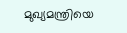മുഖ്യമന്ത്രിയെ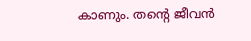കാണും. തൻ്റെ ജീവൻ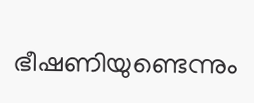ഭീഷണിയുണ്ടെന്നും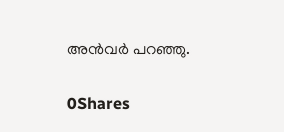അൻവർ പറഞ്ഞു.

0Shares